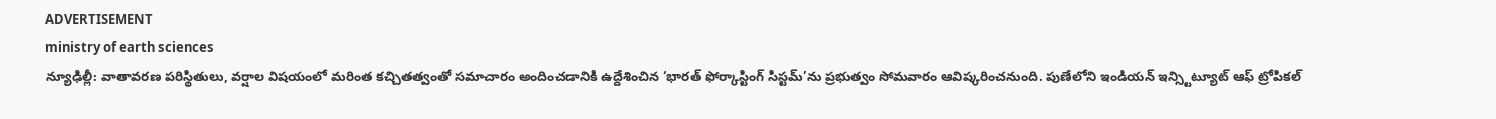ADVERTISEMENT
ministry of earth sciences
న్యూఢిల్లీ: వాతావరణ పరిస్థితులు, వర్షాల విషయంలో మరింత కచ్చితత్వంతో సమాచారం అందించడానికి ఉద్దేశించిన ‘భారత్ ఫోర్కాస్టింగ్ సిస్టమ్’ను ప్రభుత్వం సోమవారం ఆవిష్కరించనుంది. పుణేలోని ఇండియన్ ఇన్స్టిట్యూట్ ఆఫ్ ట్రోపికల్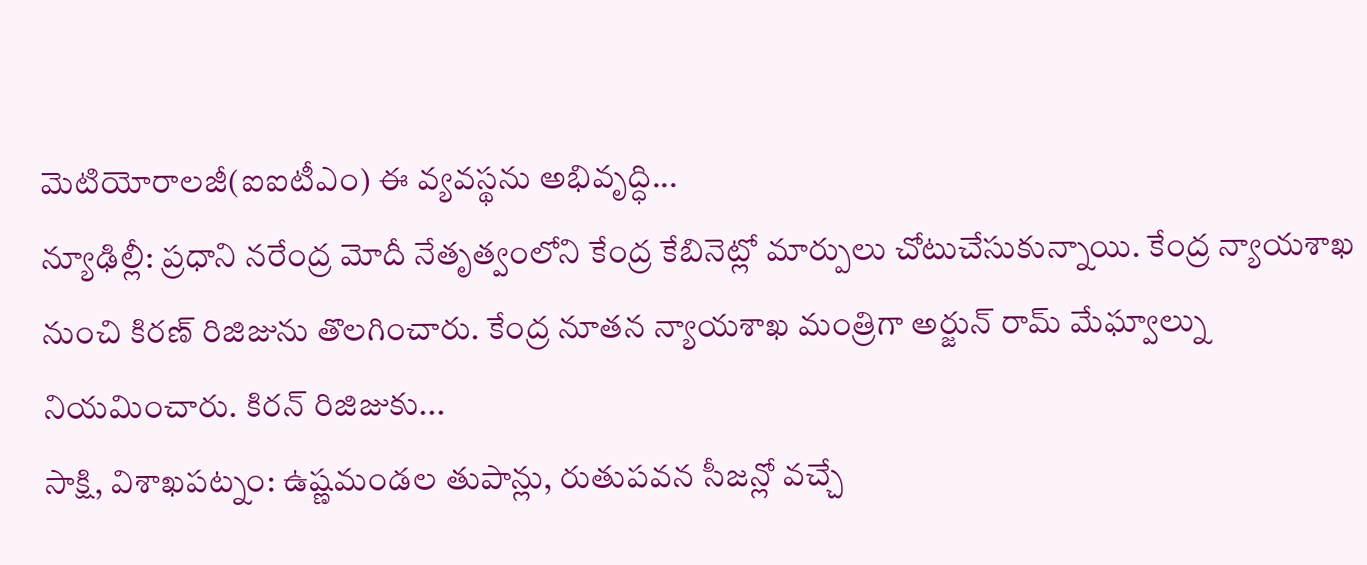మెటియోరాలజీ(ఐఐటీఎం) ఈ వ్యవస్థను అభివృద్ధి...
న్యూఢిల్లీ: ప్రధాని నరేంద్ర మోదీ నేతృత్వంలోని కేంద్ర కేబినెట్లో మార్పులు చోటుచేసుకున్నాయి. కేంద్ర న్యాయశాఖ నుంచి కిరణ్ రిజిజును తొలగించారు. కేంద్ర నూతన న్యాయశాఖ మంత్రిగా అర్జున్ రామ్ మేఘ్వాల్ను నియమించారు. కిరన్ రిజిజుకు...
సాక్షి, విశాఖపట్నం: ఉష్ణమండల తుపాన్లు, రుతుపవన సీజన్లో వచ్చే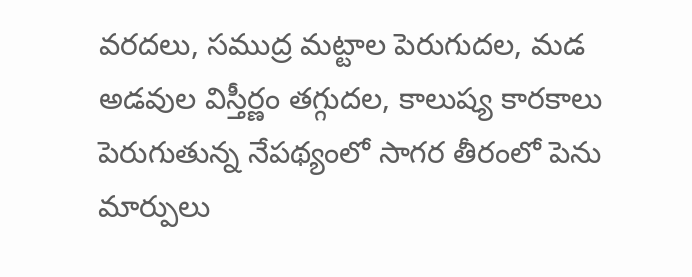వరదలు, సముద్ర మట్టాల పెరుగుదల, మడ అడవుల విస్తీర్ణం తగ్గుదల, కాలుష్య కారకాలు పెరుగుతున్న నేపథ్యంలో సాగర తీరంలో పెను మార్పులు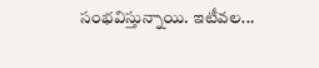సంభవిస్తున్నాయి. ఇటీవల...